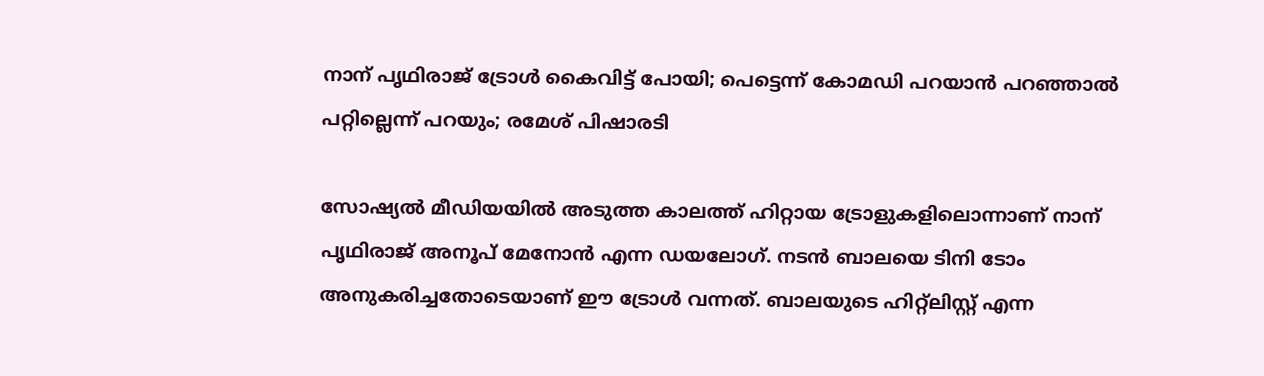നാന് പൃഥിരാജ് ട്രോൾ കൈവിട്ട് പോയി; പെട്ടെന്ന് കോമഡി പറയാൻ പറഞ്ഞാൽ പറ്റില്ലെന്ന് പറയും; രമേശ് പിഷാരടി

സോഷ്യൽ മീഡിയയിൽ അടുത്ത കാലത്ത് ഹിറ്റായ ട്രോളുകളിലൊന്നാണ് നാന് പൃഥിരാജ് അനൂപ് മേനോൻ എന്ന ഡയലോഗ്. നടൻ ബാലയെ ടിനി ടോം അനുകരിച്ചതോടെയാണ് ഈ ട്രോൾ വന്നത്. ബാലയുടെ ഹിറ്റ്ലിസ്റ്റ് എന്ന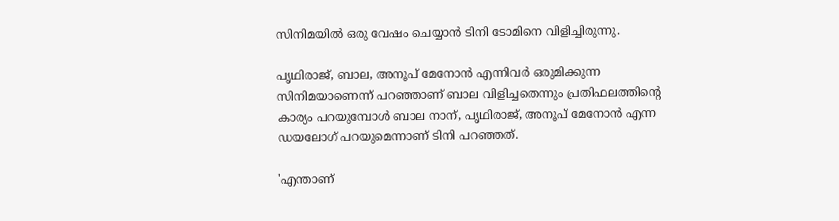സിനിമയിൽ ഒരു വേഷം ചെയ്യാൻ ടിനി ടോമിനെ വിളിച്ചിരുന്നു.

പൃഥിരാജ്, ബാല, അനൂപ് മേനോൻ എന്നിവർ ഒരുമിക്കുന്ന സിനിമയാണെന്ന് പറഞ്ഞാണ് ബാല വിളിച്ചതെന്നും പ്രതിഫലത്തിന്റെ കാര്യം പറയുമ്പോൾ ബാല നാന്, പൃഥിരാജ്, അനൂപ് മേനോൻ എന്ന ഡയലോഗ് പറയുമെന്നാണ് ടിനി പറഞ്ഞത്.

'എന്താണ്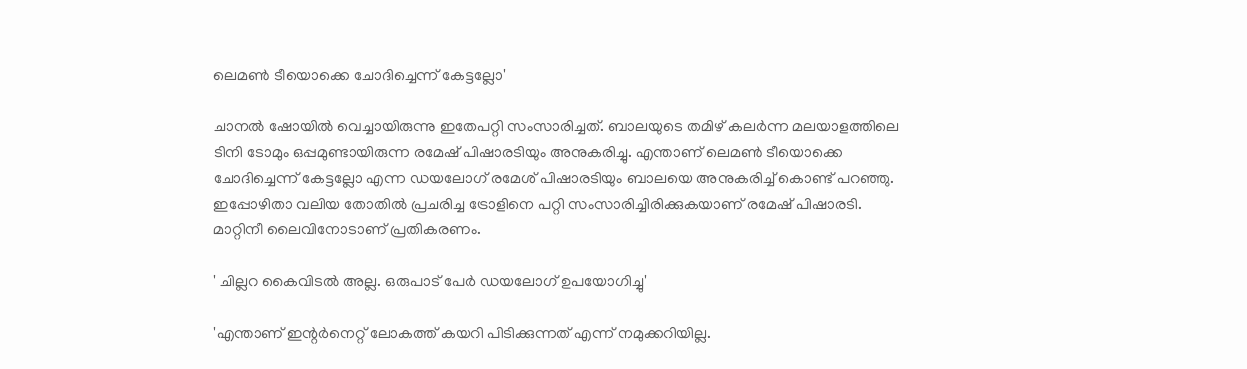ലെമൺ ടീയൊക്കെ ചോദിച്ചെന്ന് കേട്ടല്ലോ'

ചാനൽ ഷോയിൽ വെച്ചായിരുന്നു ഇതേപറ്റി സംസാരിച്ചത്. ബാലയുടെ തമിഴ് കലർന്ന മലയാളത്തിലെ ടിനി ടോമും ഒപ്പമുണ്ടായിരുന്ന രമേഷ് പിഷാരടിയും അനുകരിച്ചു. എന്താണ് ലെമൺ ടീയൊക്കെ ചോദിച്ചെന്ന് കേട്ടല്ലോ എന്ന ഡയലോഗ് രമേശ് പിഷാരടിയും ബാലയെ അനുകരിച്ച് കൊണ്ട് പറഞ്ഞു. ഇപ്പോഴിതാ വലിയ തോതിൽ പ്രചരിച്ച ട്രോളിനെ പറ്റി സംസാരിച്ചിരിക്കുകയാണ് രമേഷ് പിഷാരടി. മാറ്റിനീ ലൈവിനോടാണ് പ്രതികരണം.

' ചില്ലറ കൈവിടൽ അല്ല. ഒരുപാട് പേർ ഡയലോഗ് ഉപയോഗിച്ചു'

'എന്താണ് ഇന്റർനെറ്റ് ലോകത്ത് കയറി പിടിക്കുന്നത് എന്ന് നമുക്കറിയില്ല.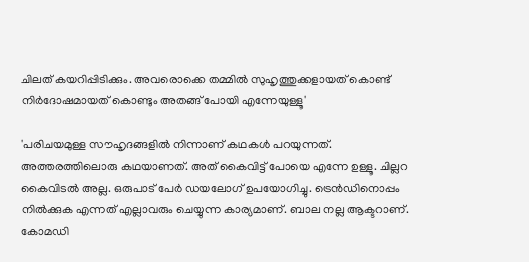ചിലത് കയറിപ്പിടിക്കും. അവരൊക്കെ തമ്മിൽ സുഹൃത്തുക്കളായത് കൊണ്ട് നിർദോഷമായത് കൊണ്ടും അതങ്ങ് പോയി എന്നേയുള്ളൂ'

'പരിചയമുള്ള സൗഹൃദങ്ങളിൽ നിന്നാണ് കഥകൾ പറയുന്നത്. അത്തരത്തിലൊരു കഥയാണത്. അത് കൈവിട്ട് പോയെ എന്നേ ഉള്ളൂ. ചില്ലറ കൈവിടൽ അല്ല. ഒരുപാട് പേർ ഡയലോഗ് ഉപയോഗിച്ചു. ട്രെൻഡിനൊപ്പം നിൽക്കുക എന്നത് എല്ലാവരും ചെയ്യുന്ന കാര്യമാണ്. ബാല നല്ല ആക്ടറാണ്. കോമഡി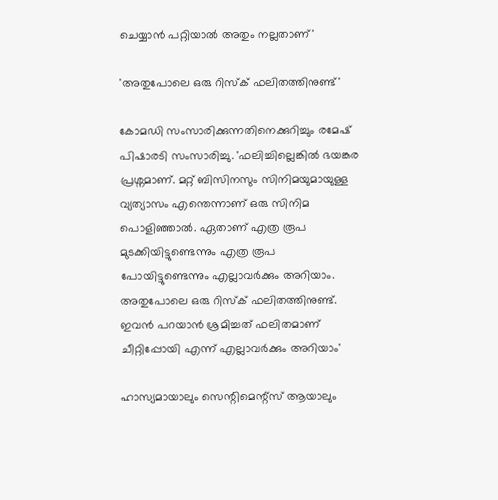ചെയ്യാൻ പറ്റിയാൽ അതും നല്ലതാണ്'

'അതുപോലെ ഒരു റിസ്ക് ഫലിതത്തിനുണ്ട്'

കോമഡി സംസാരിക്കുന്നതിനെക്കുറിച്ചും രമേഷ് പിഷാരടി സംസാരിച്ചു. 'ഫലിച്ചില്ലെങ്കിൽ ഭയങ്കര പ്രശ്നമാണ്. മറ്റ് ബിസിനസും സിനിമയുമായുള്ള വ്യത്യാസം എന്തെന്നാണ് ഒരു സിനിമ പൊളിഞ്ഞാൽ. ഏതാണ് എത്ര രൂപ മുടക്കിയിട്ടുണ്ടെന്നും എത്ര രൂപ പോയിട്ടുണ്ടെന്നും എല്ലാവർക്കും അറിയാം. അതുപോലെ ഒരു റിസ്ക് ഫലിതത്തിനുണ്ട്. ഇവൻ പറയാൻ ശ്രമിച്ചത് ഫലിതമാണ് ചീറ്റിപ്പോയി എന്ന് എല്ലാവർക്കും അറിയാം'

ഹാസ്യമായാലും സെന്റിമെന്റ്സ് ആയാലും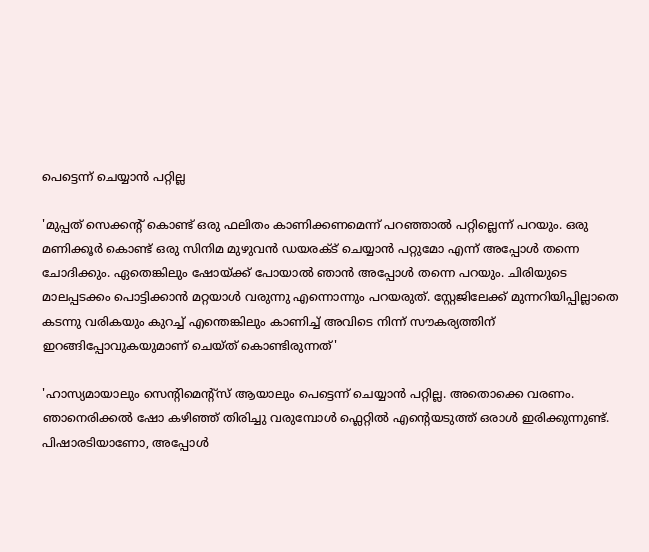പെട്ടെന്ന് ചെയ്യാൻ പറ്റില്ല

'മുപ്പത് സെക്കന്റ് കൊണ്ട് ഒരു ഫലിതം കാണിക്കണമെന്ന് പറഞ്ഞാൽ പറ്റില്ലെന്ന് പറയും. ഒരു മണിക്കൂർ കൊണ്ട് ഒരു സിനിമ മുഴുവൻ ഡയരക്ട് ചെയ്യാൻ പറ്റുമോ എന്ന് അപ്പോൾ തന്നെ ചോദിക്കും. ഏതെങ്കിലും ഷോയ്ക്ക് പോയാൽ ഞാൻ അപ്പോൾ തന്നെ പറയും. ചിരിയുടെ മാലപ്പടക്കം പൊട്ടിക്കാൻ മറ്റയാൾ വരുന്നു എന്നൊന്നും പറയരുത്. സ്റ്റേജിലേക്ക് മുന്നറിയിപ്പില്ലാതെ കടന്നു വരികയും കുറച്ച് എന്തെങ്കിലും കാണിച്ച് അവിടെ നിന്ന് സൗകര്യത്തിന് ഇറങ്ങിപ്പോവുകയുമാണ് ചെയ്ത് കൊണ്ടിരുന്നത്'

'ഹാസ്യമായാലും സെന്റിമെന്റ്സ് ആയാലും പെട്ടെന്ന് ചെയ്യാൻ പറ്റില്ല. അതൊക്കെ വരണം. ഞാനെരിക്കൽ ഷോ കഴിഞ്ഞ് തിരിച്ചു വരുമ്പോൾ ഫ്ലെറ്റിൽ എന്റെയടുത്ത് ഒരാൾ ഇരിക്കുന്നുണ്ട്. പിഷാരടിയാണോ, അപ്പോൾ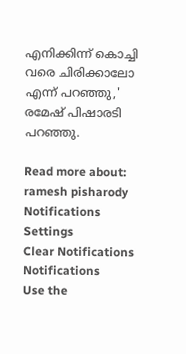എനിക്കിന്ന് കൊച്ചി വരെ ചിരിക്കാലോ എന്ന് പറഞ്ഞു,' രമേഷ് പിഷാരടി പറഞ്ഞു.

Read more about: ramesh pisharody
Notifications
Settings
Clear Notifications
Notifications
Use the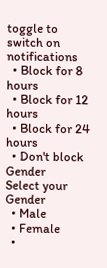toggle to switch on notifications
  • Block for 8 hours
  • Block for 12 hours
  • Block for 24 hours
  • Don't block
Gender
Select your Gender
  • Male
  • Female
  •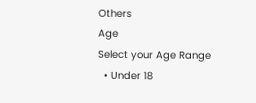Others
Age
Select your Age Range
  • Under 18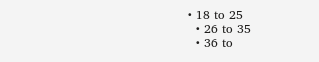• 18 to 25
  • 26 to 35
  • 36 to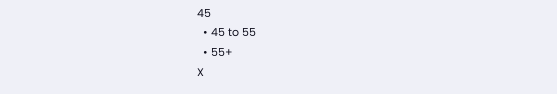45
  • 45 to 55
  • 55+
X